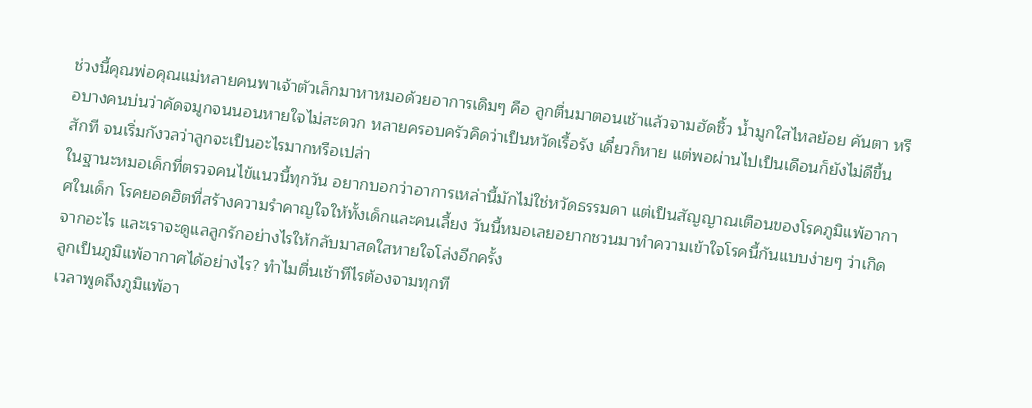ช่วงนี้คุณพ่อคุณแม่หลายคนพาเจ้าตัวเล็กมาหาหมอด้วยอาการเดิมๆ คือ ลูกตื่นมาตอนเช้าแล้วจามฮัดชิ้ว น้ำมูกใสไหลย้อย คันตา หรือบางคนบ่นว่าคัดจมูกจนนอนหายใจไม่สะดวก หลายครอบครัวคิดว่าเป็นหวัดเรื้อรัง เดี๋ยวก็หาย แต่พอผ่านไปเป็นเดือนก็ยังไม่ดีขึ้นสักที จนเริ่มกังวลว่าลูกจะเป็นอะไรมากหรือเปล่า
ในฐานะหมอเด็กที่ตรวจคนไข้แนวนี้ทุกวัน อยากบอกว่าอาการเหล่านี้มักไม่ใช่หวัดธรรมดา แต่เป็นสัญญาณเตือนของโรคภูมิแพ้อากาศในเด็ก โรคยอดฮิตที่สร้างความรำคาญใจให้ทั้งเด็กและคนเลี้ยง วันนี้หมอเลยอยากชวนมาทำความเข้าใจโรคนี้กันแบบง่ายๆ ว่าเกิดจากอะไร และเราจะดูแลลูกรักอย่างไรให้กลับมาสดใสหายใจโล่งอีกครั้ง
ลูกเป็นภูมิแพ้อากาศได้อย่างไร? ทำไมตื่นเช้าทีไรต้องจามทุกที
เวลาพูดถึงภูมิแพ้อา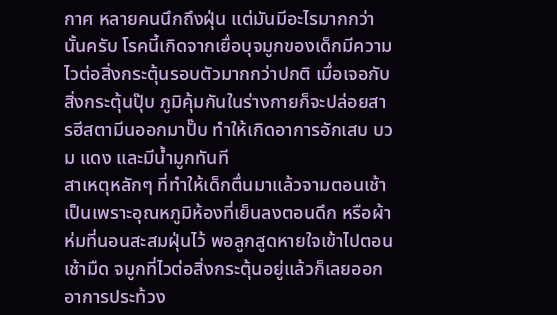กาศ หลายคนนึกถึงฝุ่น แต่มันมีอะไรมากกว่านั้นครับ โรคนี้เกิดจากเยื่อบุจมูกของเด็กมีความไวต่อสิ่งกระตุ้นรอบตัวมากกว่าปกติ เมื่อเจอกับสิ่งกระตุ้นปุ๊บ ภูมิคุ้มกันในร่างกายก็จะปล่อยสารฮีสตามีนออกมาปั๊บ ทำให้เกิดอาการอักเสบ บวม แดง และมีน้ำมูกทันที
สาเหตุหลักๆ ที่ทำให้เด็กตื่นมาแล้วจามตอนเช้า เป็นเพราะอุณหภูมิห้องที่เย็นลงตอนดึก หรือผ้าห่มที่นอนสะสมฝุ่นไว้ พอลูกสูดหายใจเข้าไปตอนเช้ามืด จมูกที่ไวต่อสิ่งกระตุ้นอยู่แล้วก็เลยออกอาการประท้วง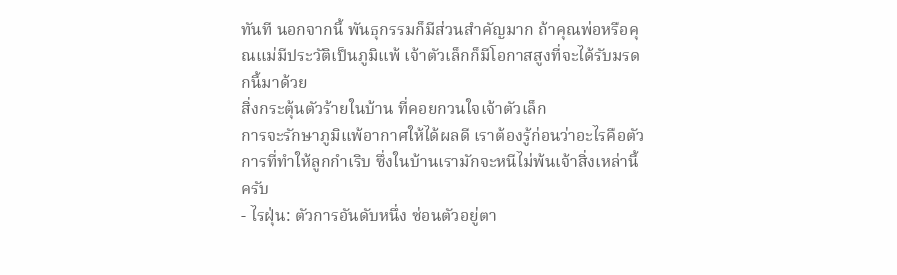ทันที นอกจากนี้ พันธุกรรมก็มีส่วนสำคัญมาก ถ้าคุณพ่อหรือคุณแม่มีประวัติเป็นภูมิแพ้ เจ้าตัวเล็กก็มีโอกาสสูงที่จะได้รับมรดกนี้มาด้วย
สิ่งกระตุ้นตัวร้ายในบ้าน ที่คอยกวนใจเจ้าตัวเล็ก
การจะรักษาภูมิแพ้อากาศให้ได้ผลดี เราต้องรู้ก่อนว่าอะไรคือตัวการที่ทำให้ลูกกำเริบ ซึ่งในบ้านเรามักจะหนีไม่พ้นเจ้าสิ่งเหล่านี้ครับ
- ไรฝุ่น: ตัวการอันดับหนึ่ง ซ่อนตัวอยู่ตา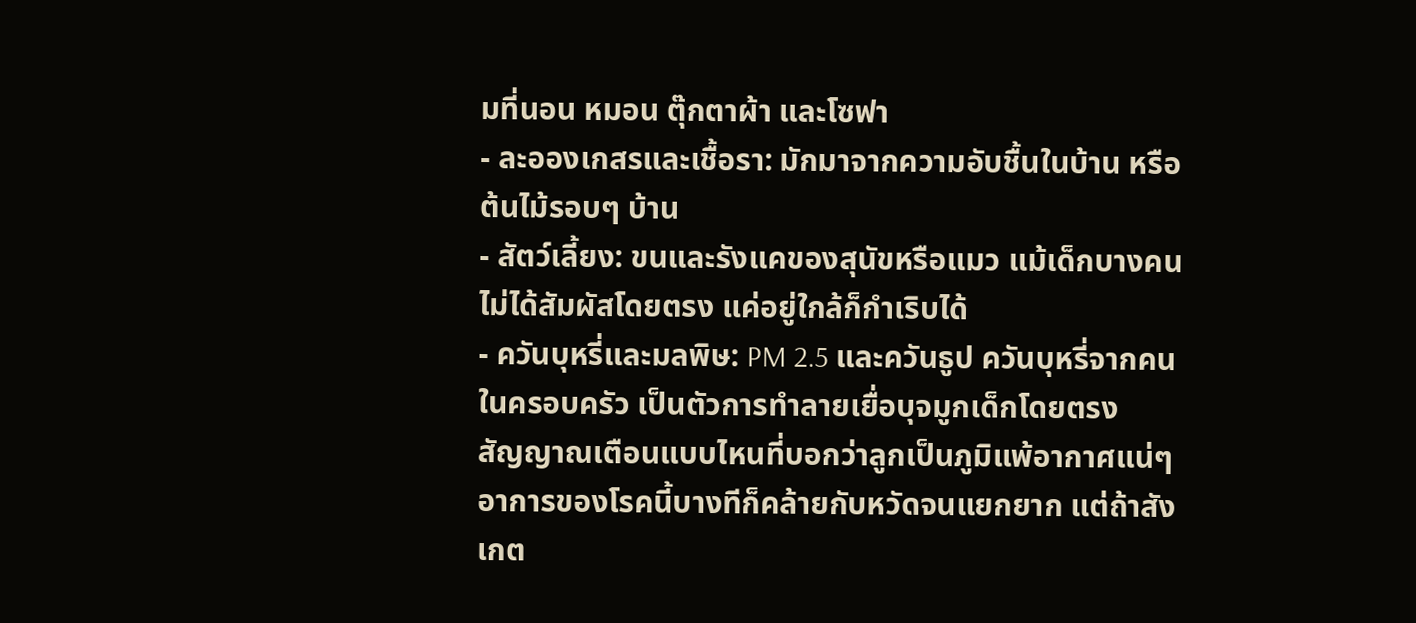มที่นอน หมอน ตุ๊กตาผ้า และโซฟา
- ละอองเกสรและเชื้อรา: มักมาจากความอับชื้นในบ้าน หรือต้นไม้รอบๆ บ้าน
- สัตว์เลี้ยง: ขนและรังแคของสุนัขหรือแมว แม้เด็กบางคนไม่ได้สัมผัสโดยตรง แค่อยู่ใกล้ก็กำเริบได้
- ควันบุหรี่และมลพิษ: PM 2.5 และควันธูป ควันบุหรี่จากคนในครอบครัว เป็นตัวการทำลายเยื่อบุจมูกเด็กโดยตรง
สัญญาณเตือนแบบไหนที่บอกว่าลูกเป็นภูมิแพ้อากาศแน่ๆ
อาการของโรคนี้บางทีก็คล้ายกับหวัดจนแยกยาก แต่ถ้าสังเกต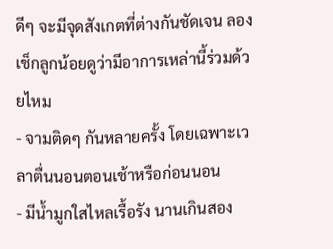ดีๆ จะมีจุดสังเกตที่ต่างกันชัดเจน ลองเช็กลูกน้อยดูว่ามีอาการเหล่านี้ร่วมด้วยไหม
- จามติดๆ กันหลายครั้ง โดยเฉพาะเวลาตื่นนอนตอนเช้าหรือก่อนนอน
- มีน้ำมูกใสไหลเรื้อรัง นานเกินสอง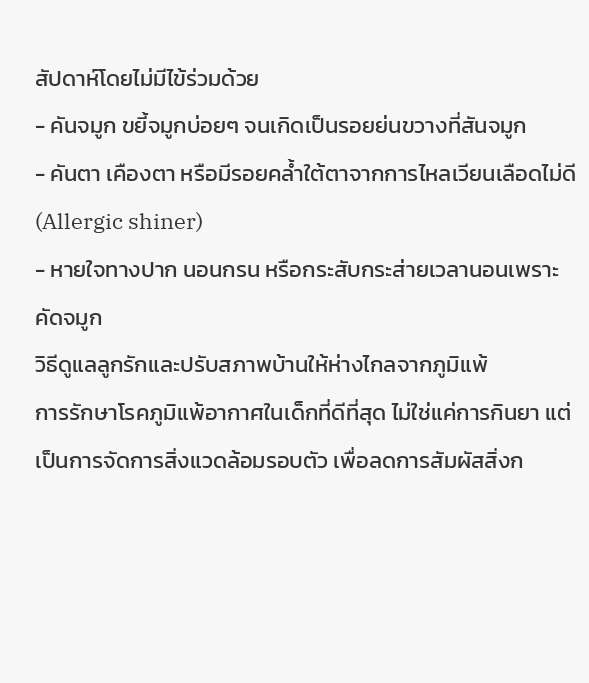สัปดาห์โดยไม่มีไข้ร่วมด้วย
- คันจมูก ขยี้จมูกบ่อยๆ จนเกิดเป็นรอยย่นขวางที่สันจมูก
- คันตา เคืองตา หรือมีรอยคล้ำใต้ตาจากการไหลเวียนเลือดไม่ดี (Allergic shiner)
- หายใจทางปาก นอนกรน หรือกระสับกระส่ายเวลานอนเพราะคัดจมูก
วิธีดูแลลูกรักและปรับสภาพบ้านให้ห่างไกลจากภูมิแพ้
การรักษาโรคภูมิแพ้อากาศในเด็กที่ดีที่สุด ไม่ใช่แค่การกินยา แต่เป็นการจัดการสิ่งแวดล้อมรอบตัว เพื่อลดการสัมผัสสิ่งก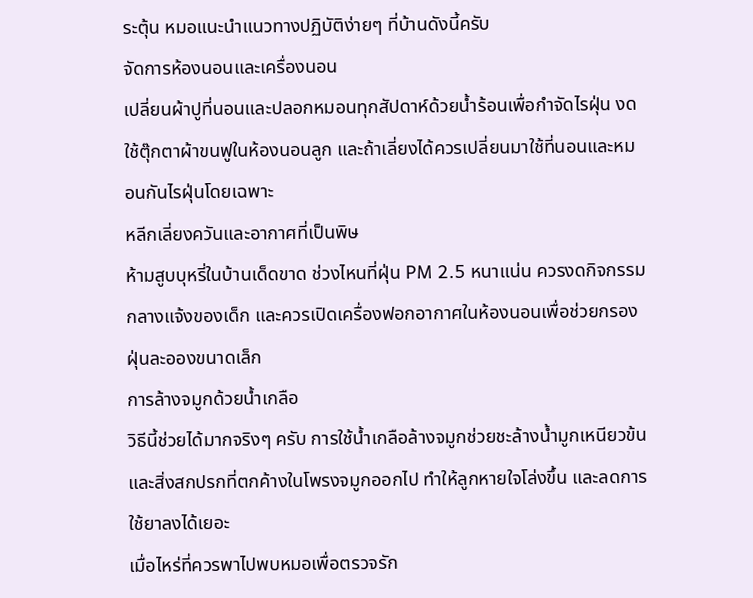ระตุ้น หมอแนะนำแนวทางปฏิบัติง่ายๆ ที่บ้านดังนี้ครับ
จัดการห้องนอนและเครื่องนอน
เปลี่ยนผ้าปูที่นอนและปลอกหมอนทุกสัปดาห์ด้วยน้ำร้อนเพื่อกำจัดไรฝุ่น งดใช้ตุ๊กตาผ้าขนฟูในห้องนอนลูก และถ้าเลี่ยงได้ควรเปลี่ยนมาใช้ที่นอนและหมอนกันไรฝุ่นโดยเฉพาะ
หลีกเลี่ยงควันและอากาศที่เป็นพิษ
ห้ามสูบบุหรี่ในบ้านเด็ดขาด ช่วงไหนที่ฝุ่น PM 2.5 หนาแน่น ควรงดกิจกรรมกลางแจ้งของเด็ก และควรเปิดเครื่องฟอกอากาศในห้องนอนเพื่อช่วยกรองฝุ่นละอองขนาดเล็ก
การล้างจมูกด้วยน้ำเกลือ
วิธีนี้ช่วยได้มากจริงๆ ครับ การใช้น้ำเกลือล้างจมูกช่วยชะล้างน้ำมูกเหนียวข้นและสิ่งสกปรกที่ตกค้างในโพรงจมูกออกไป ทำให้ลูกหายใจโล่งขึ้น และลดการใช้ยาลงได้เยอะ
เมื่อไหร่ที่ควรพาไปพบหมอเพื่อตรวจรัก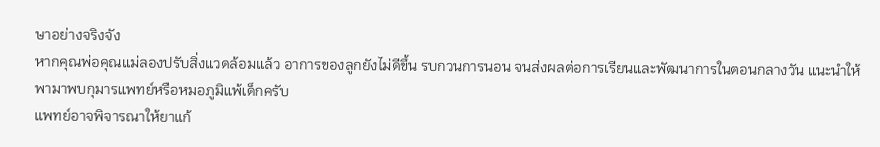ษาอย่างจริงจัง
หากคุณพ่อคุณแม่ลองปรับสิ่งแวดล้อมแล้ว อาการของลูกยังไม่ดีขึ้น รบกวนการนอน จนส่งผลต่อการเรียนและพัฒนาการในตอนกลางวัน แนะนำให้พามาพบกุมารแพทย์หรือหมอภูมิแพ้เด็กครับ
แพทย์อาจพิจารณาให้ยาแก้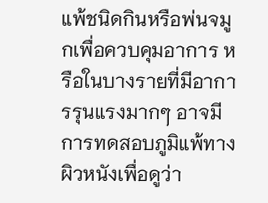แพ้ชนิดกินหรือพ่นจมูกเพื่อควบคุมอาการ หรือในบางรายที่มีอาการรุนแรงมากๆ อาจมีการทดสอบภูมิแพ้ทางผิวหนังเพื่อดูว่า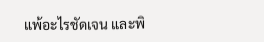แพ้อะไรชัดเจน และพิ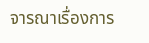จารณาเรื่องการ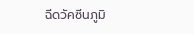ฉีดวัคซีนภูมิ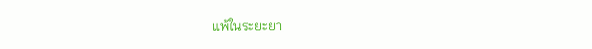แพ้ในระยะยา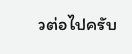วต่อไปครับ